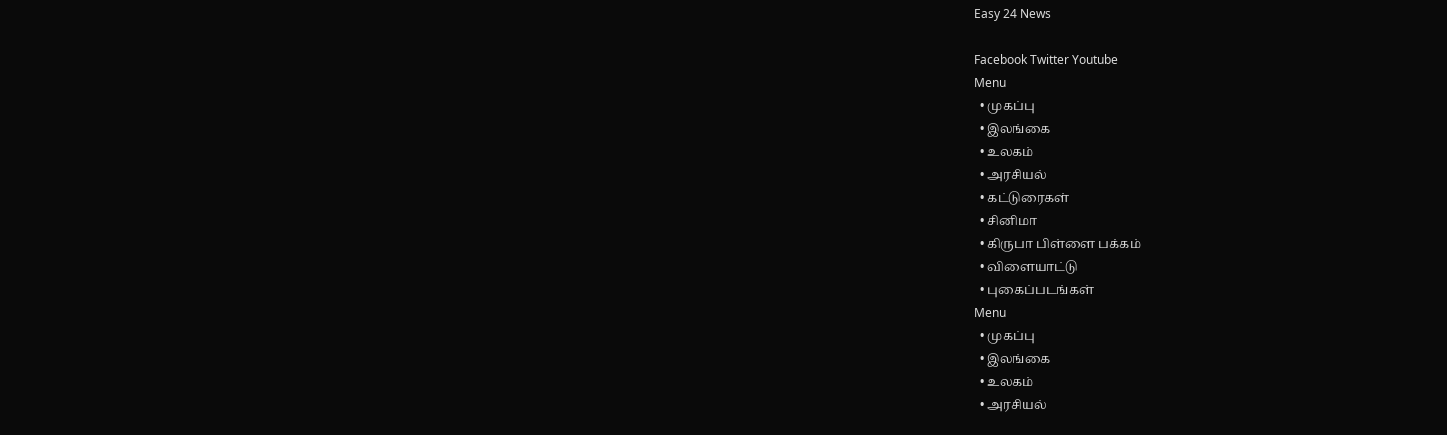Easy 24 News

Facebook Twitter Youtube
Menu
  • முகப்பு
  • இலங்கை
  • உலகம்
  • அரசியல்
  • கட்டுரைகள்
  • சினிமா
  • கிருபா பிள்ளை பக்கம்
  • விளையாட்டு
  • புகைப்படங்கள்
Menu
  • முகப்பு
  • இலங்கை
  • உலகம்
  • அரசியல்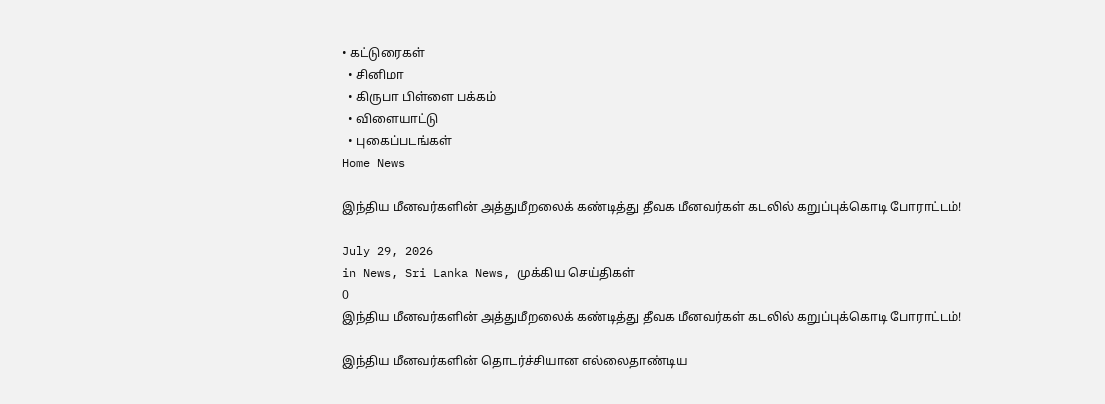• கட்டுரைகள்
  • சினிமா
  • கிருபா பிள்ளை பக்கம்
  • விளையாட்டு
  • புகைப்படங்கள்
Home News

இந்திய மீனவர்களின் அத்துமீறலைக் கண்டித்து தீவக மீனவர்கள் கடலில் கறுப்புக்கொடி போராட்டம்!

July 29, 2026
in News, Sri Lanka News, முக்கிய செய்திகள்
0
இந்திய மீனவர்களின் அத்துமீறலைக் கண்டித்து தீவக மீனவர்கள் கடலில் கறுப்புக்கொடி போராட்டம்!

இந்திய மீனவர்களின் தொடர்ச்சியான எல்லைதாண்டிய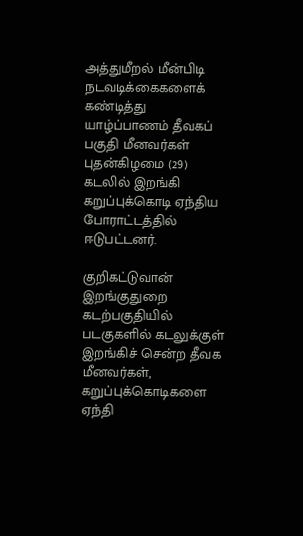அத்துமீறல் மீன்பிடி நடவடிக்கைகளைக் கண்டித்து யாழ்ப்பாணம் தீவகப் பகுதி மீனவர்கள் புதன்கிழமை (29) கடலில் இறங்கி கறுப்புக்கொடி ஏந்திய போராட்டத்தில் ஈடுபட்டனர்.

குறிகட்டுவான் இறங்குதுறை கடற்பகுதியில் படகுகளில் கடலுக்குள் இறங்கிச் சென்ற தீவக மீனவர்கள், கறுப்புக்கொடிகளை ஏந்தி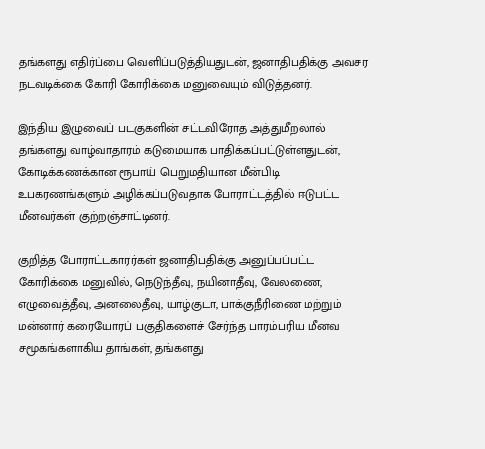தங்களது எதிர்ப்பை வெளிப்படுத்தியதுடன், ஜனாதிபதிக்கு அவசர நடவடிக்கை கோரி கோரிக்கை மனுவையும் விடுத்தனர்.

இந்திய இழுவைப் படகுகளின் சட்டவிரோத அத்துமீறலால் தங்களது வாழ்வாதாரம் கடுமையாக பாதிக்கப்பட்டுள்ளதுடன், கோடிக்கணக்கான ரூபாய் பெறுமதியான மீன்பிடி உபகரணங்களும் அழிக்கப்படுவதாக போராட்டத்தில் ஈடுபட்ட மீனவர்கள் குற்றஞ்சாட்டினர்.

குறித்த போராட்டகாரர்கள் ஜனாதிபதிக்கு அனுப்பப்பட்ட கோரிக்கை மனுவில், நெடுந்தீவு, நயினாதீவு, வேலணை, எழுவைத்தீவு, அனலைதீவு, யாழ்குடா, பாக்குநீரிணை மற்றும் மன்னார் கரையோரப் பகுதிகளைச் சேர்ந்த பாரம்பரிய மீனவ சமூகங்களாகிய தாங்கள், தங்களது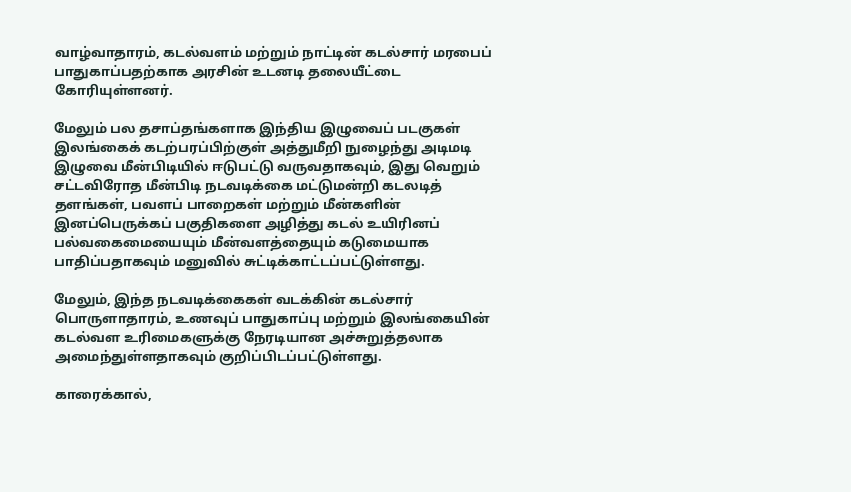வாழ்வாதாரம், கடல்வளம் மற்றும் நாட்டின் கடல்சார் மரபைப் பாதுகாப்பதற்காக அரசின் உடனடி தலையீட்டை கோரியுள்ளனர்.

மேலும் பல தசாப்தங்களாக இந்திய இழுவைப் படகுகள் இலங்கைக் கடற்பரப்பிற்குள் அத்துமீறி நுழைந்து அடிமடி இழுவை மீன்பிடியில் ஈடுபட்டு வருவதாகவும், இது வெறும் சட்டவிரோத மீன்பிடி நடவடிக்கை மட்டுமன்றி கடலடித் தளங்கள், பவளப் பாறைகள் மற்றும் மீன்களின் இனப்பெருக்கப் பகுதிகளை அழித்து கடல் உயிரினப் பல்வகைமையையும் மீன்வளத்தையும் கடுமையாக பாதிப்பதாகவும் மனுவில் சுட்டிக்காட்டப்பட்டுள்ளது.

மேலும், இந்த நடவடிக்கைகள் வடக்கின் கடல்சார் பொருளாதாரம், உணவுப் பாதுகாப்பு மற்றும் இலங்கையின் கடல்வள உரிமைகளுக்கு நேரடியான அச்சுறுத்தலாக அமைந்துள்ளதாகவும் குறிப்பிடப்பட்டுள்ளது.

காரைக்கால்,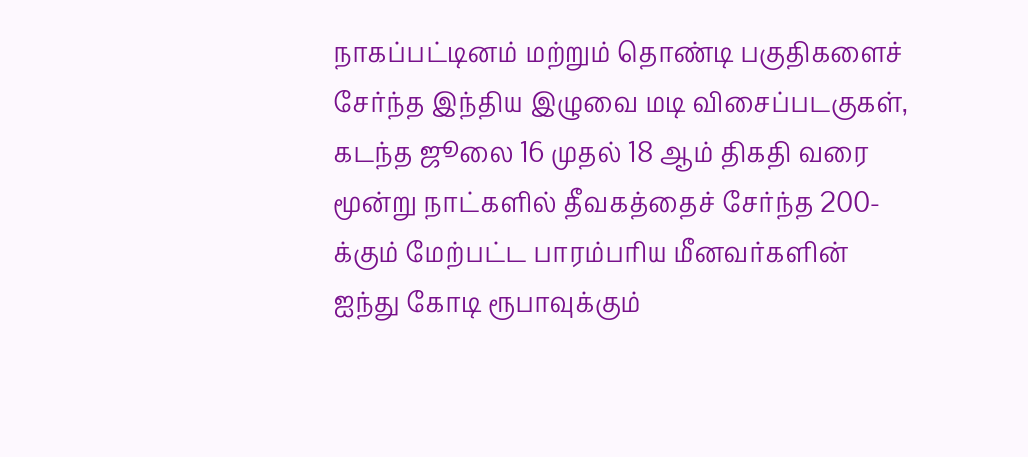நாகப்பட்டினம் மற்றும் தொண்டி பகுதிகளைச் சேர்ந்த இந்திய இழுவை மடி விசைப்படகுகள், கடந்த ஜூலை 16 முதல் 18 ஆம் திகதி வரை மூன்று நாட்களில் தீவகத்தைச் சேர்ந்த 200-க்கும் மேற்பட்ட பாரம்பரிய மீனவர்களின் ஐந்து கோடி ரூபாவுக்கும்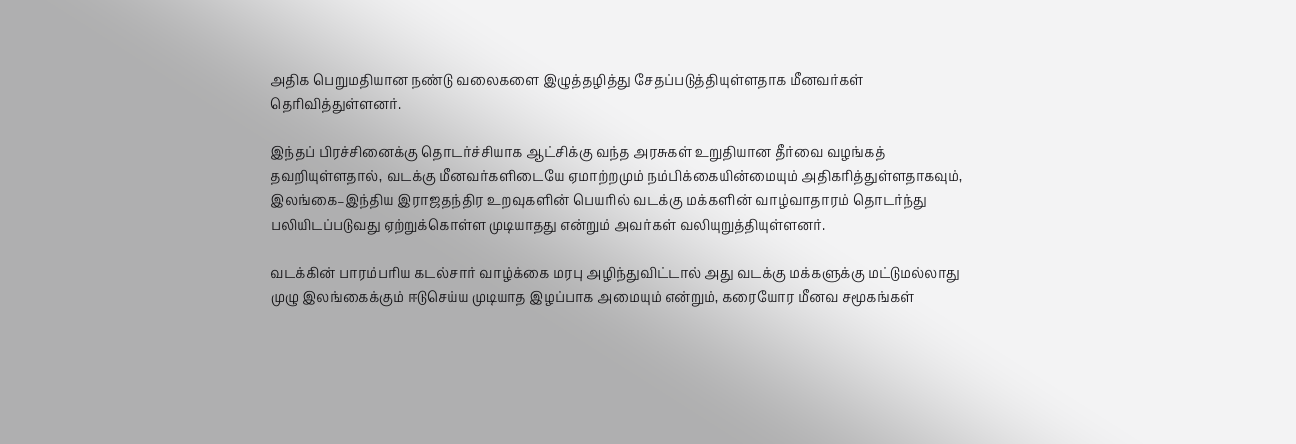அதிக பெறுமதியான நண்டு வலைகளை இழுத்தழித்து சேதப்படுத்தியுள்ளதாக மீனவர்கள் தெரிவித்துள்ளனர்.

இந்தப் பிரச்சினைக்கு தொடர்ச்சியாக ஆட்சிக்கு வந்த அரசுகள் உறுதியான தீர்வை வழங்கத் தவறியுள்ளதால், வடக்கு மீனவர்களிடையே ஏமாற்றமும் நம்பிக்கையின்மையும் அதிகரித்துள்ளதாகவும், இலங்கை–இந்திய இராஜதந்திர உறவுகளின் பெயரில் வடக்கு மக்களின் வாழ்வாதாரம் தொடர்ந்து பலியிடப்படுவது ஏற்றுக்கொள்ள முடியாதது என்றும் அவர்கள் வலியுறுத்தியுள்ளனர்.

வடக்கின் பாரம்பரிய கடல்சார் வாழ்க்கை மரபு அழிந்துவிட்டால் அது வடக்கு மக்களுக்கு மட்டுமல்லாது முழு இலங்கைக்கும் ஈடுசெய்ய முடியாத இழப்பாக அமையும் என்றும், கரையோர மீனவ சமூகங்கள்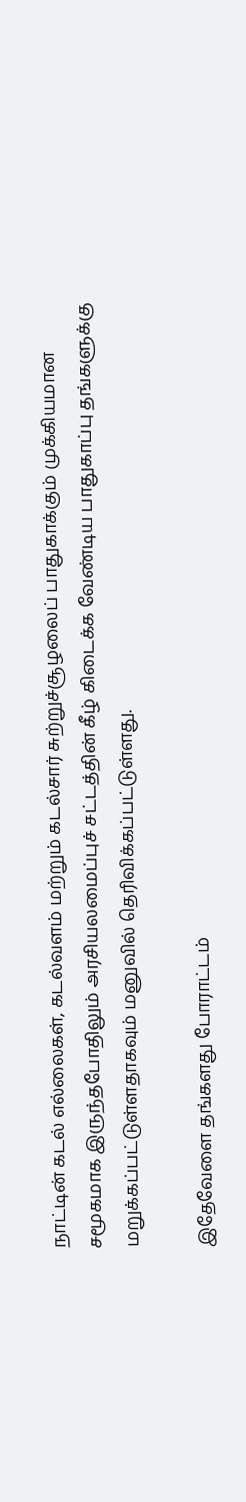நாட்டின் கடல் எல்லைகள், கடல்வளம் மற்றும் கடல்சார் சுற்றுச்சூழலைப் பாதுகாக்கும் முக்கியமான சமூகமாக இருந்தபோதிலும் அரசியலமைப்புச் சட்டத்தின் கீழ் கிடைக்க வேண்டிய பாதுகாப்பு தங்களுக்கு மறுக்கப்பட்டுள்ளதாகவும் மனுவில் தெரிவிக்கப்பட்டுள்ளது.

இதேவேளை தங்களது போராட்டம்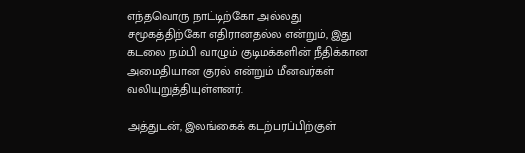எந்தவொரு நாட்டிற்கோ அல்லது சமூகத்திற்கோ எதிரானதல்ல என்றும், இது கடலை நம்பி வாழும் குடிமக்களின் நீதிக்கான அமைதியான குரல் என்றும் மீனவர்கள் வலியுறுத்தியுள்ளனர்.

அத்துடன், இலங்கைக் கடற்பரப்பிற்குள்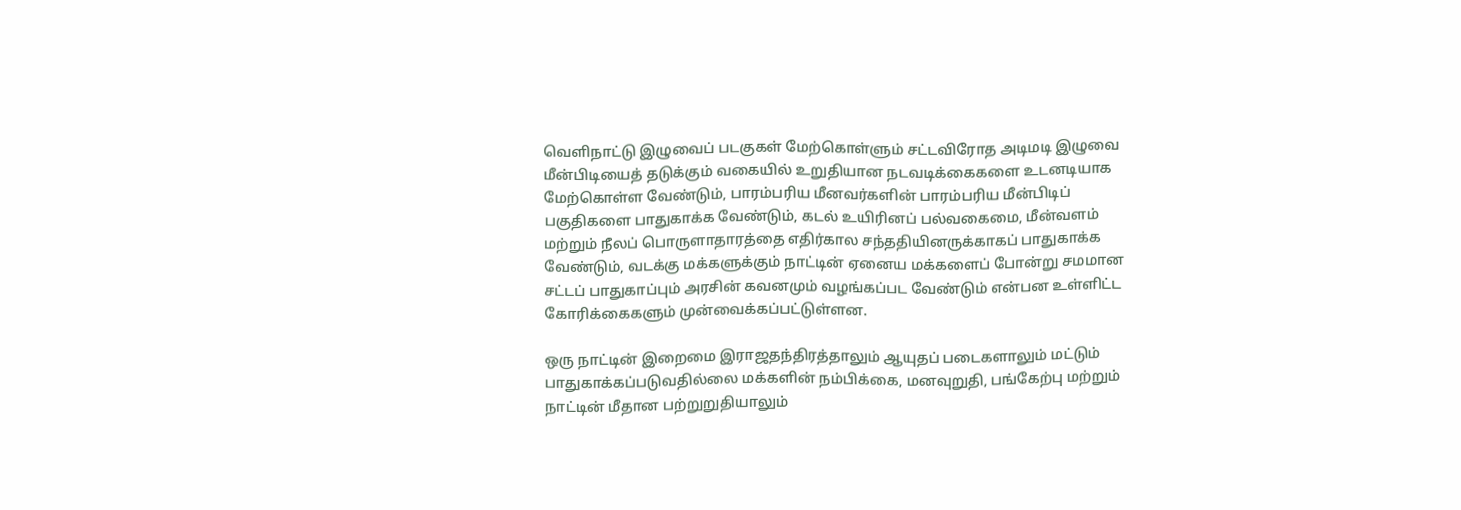வெளிநாட்டு இழுவைப் படகுகள் மேற்கொள்ளும் சட்டவிரோத அடிமடி இழுவை மீன்பிடியைத் தடுக்கும் வகையில் உறுதியான நடவடிக்கைகளை உடனடியாக மேற்கொள்ள வேண்டும், பாரம்பரிய மீனவர்களின் பாரம்பரிய மீன்பிடிப் பகுதிகளை பாதுகாக்க வேண்டும், கடல் உயிரினப் பல்வகைமை, மீன்வளம் மற்றும் நீலப் பொருளாதாரத்தை எதிர்கால சந்ததியினருக்காகப் பாதுகாக்க வேண்டும், வடக்கு மக்களுக்கும் நாட்டின் ஏனைய மக்களைப் போன்று சமமான சட்டப் பாதுகாப்பும் அரசின் கவனமும் வழங்கப்பட வேண்டும் என்பன உள்ளிட்ட கோரிக்கைகளும் முன்வைக்கப்பட்டுள்ளன.

ஒரு நாட்டின் இறைமை இராஜதந்திரத்தாலும் ஆயுதப் படைகளாலும் மட்டும் பாதுகாக்கப்படுவதில்லை மக்களின் நம்பிக்கை, மனவுறுதி, பங்கேற்பு மற்றும் நாட்டின் மீதான பற்றுறுதியாலும்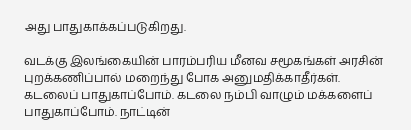அது பாதுகாக்கப்படுகிறது.

வடக்கு இலங்கையின் பாரம்பரிய மீனவ சமூகங்கள் அரசின் புறக்கணிப்பால் மறைந்து போக அனுமதிக்காதீர்கள். கடலைப் பாதுகாப்போம். கடலை நம்பி வாழும் மக்களைப் பாதுகாப்போம். நாட்டின்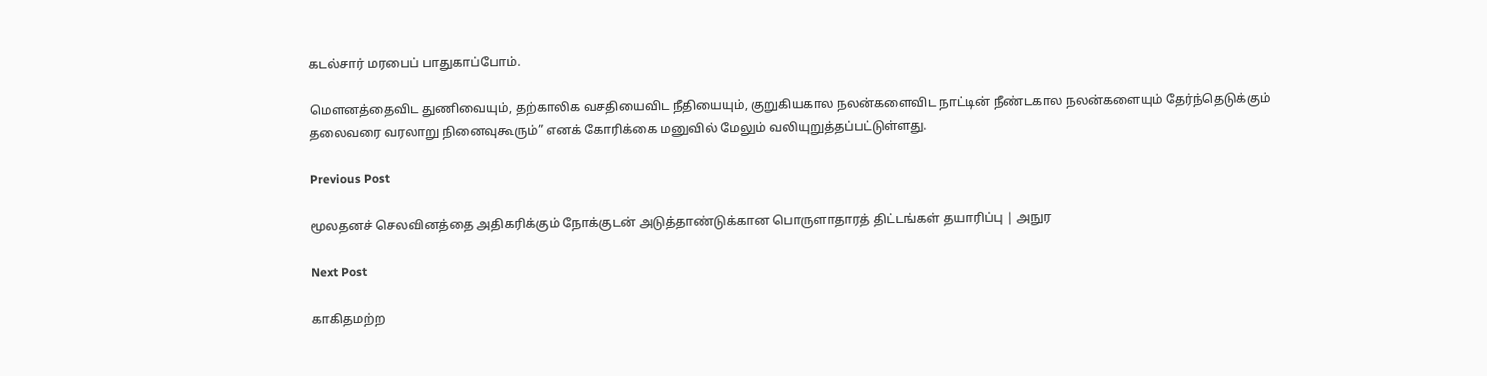கடல்சார் மரபைப் பாதுகாப்போம்.

மௌனத்தைவிட துணிவையும், தற்காலிக வசதியைவிட நீதியையும், குறுகியகால நலன்களைவிட நாட்டின் நீண்டகால நலன்களையும் தேர்ந்தெடுக்கும் தலைவரை வரலாறு நினைவுகூரும்” எனக் கோரிக்கை மனுவில் மேலும் வலியுறுத்தப்பட்டுள்ளது.

Previous Post

மூலதனச் செலவினத்தை அதிகரிக்கும் நோக்குடன் அடுத்தாண்டுக்கான பொருளாதாரத் திட்டங்கள் தயாரிப்பு | அநுர

Next Post

காகிதமற்ற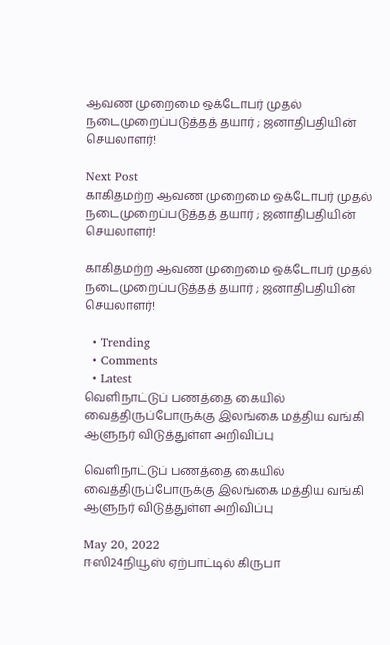ஆவண முறைமை ஒக்டோபர் முதல் நடைமுறைப்படுத்தத் தயார் ; ஜனாதிபதியின் செயலாளர்!

Next Post
காகிதமற்ற ஆவண முறைமை ஒக்டோபர் முதல் நடைமுறைப்படுத்தத் தயார் ; ஜனாதிபதியின் செயலாளர்!

காகிதமற்ற ஆவண முறைமை ஒக்டோபர் முதல் நடைமுறைப்படுத்தத் தயார் ; ஜனாதிபதியின் செயலாளர்!

  • Trending
  • Comments
  • Latest
வெளிநாட்டுப் பணத்தை கையில் வைத்திருப்போருக்கு இலங்கை மத்திய வங்கி ஆளுநர் விடுத்துள்ள அறிவிப்பு

வெளிநாட்டுப் பணத்தை கையில் வைத்திருப்போருக்கு இலங்கை மத்திய வங்கி ஆளுநர் விடுத்துள்ள அறிவிப்பு

May 20, 2022
ஈஸி24நியூஸ் ஏற்பாட்டில் கிருபா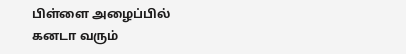பிள்ளை அழைப்பில் கனடா வரும்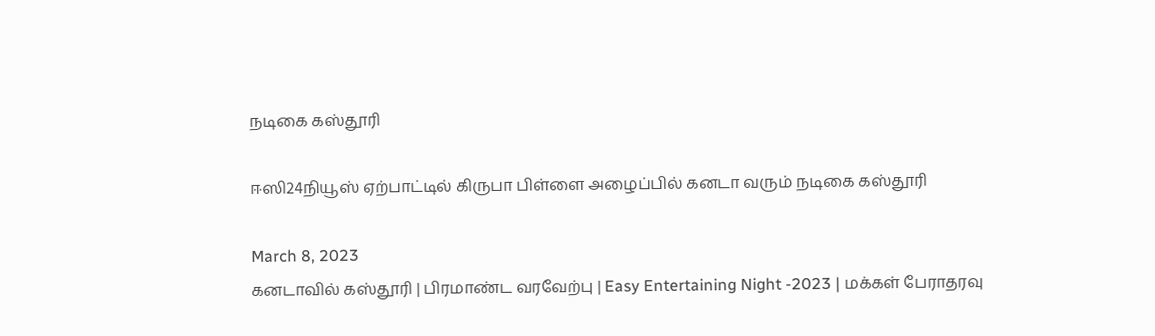நடிகை கஸ்தூரி

ஈஸி24நியூஸ் ஏற்பாட்டில் கிருபா பிள்ளை அழைப்பில் கனடா வரும் நடிகை கஸ்தூரி

March 8, 2023
கனடாவில் கஸ்தூரி | பிரமாண்ட வரவேற்பு | Easy Entertaining Night -2023 | மக்கள் பேராதரவு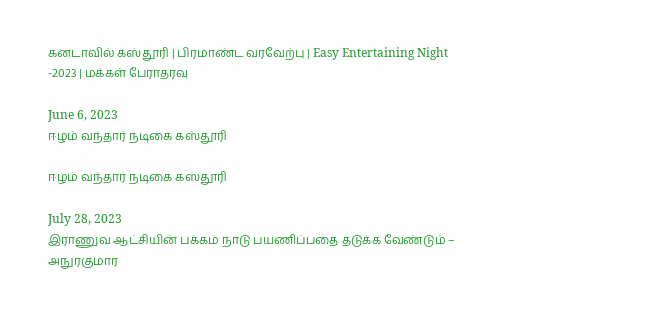கனடாவில் கஸ்தூரி | பிரமாண்ட வரவேற்பு | Easy Entertaining Night -2023 | மக்கள் பேராதரவு

June 6, 2023
ஈழம் வந்தார் நடிகை கஸ்தூரி

ஈழம் வந்தார் நடிகை கஸ்தூரி

July 28, 2023
இராணுவ ஆட்சியின் பக்கம் நாடு பயணிப்பதை தடுக்க வேண்டும் – அநுரகுமார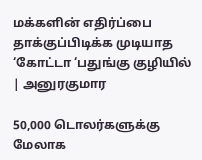மக்களின் எதிர்ப்பை தாக்குப்பிடிக்க முடியாத ‘கோட்டா ‘பதுங்கு குழியில் | அனுரகுமார

50,000 டொலர்களுக்கு மேலாக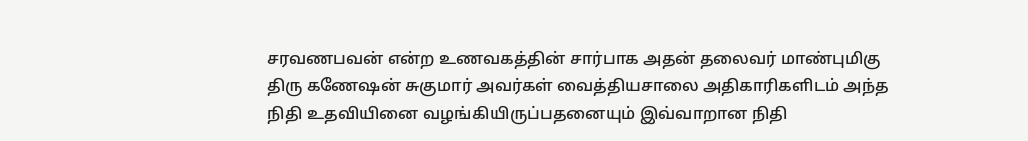சரவணபவன் என்ற உணவகத்தின் சார்பாக அதன் தலைவர் மாண்புமிகு திரு கணேஷன் சுகுமார் அவர்கள் வைத்தியசாலை அதிகாரிகளிடம் அந்த நிதி உதவியினை வழங்கியிருப்பதனையும் இவ்வாறான நிதி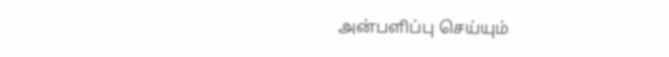அன்பளிப்பு செய்யும்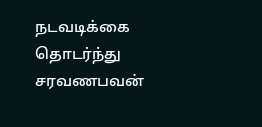நடவடிக்கை தொடர்ந்து சரவணபவன்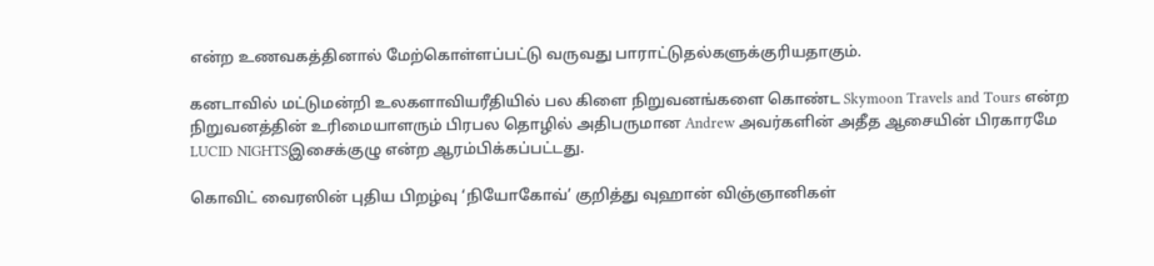என்ற உணவகத்தினால் மேற்கொள்ளப்பட்டு வருவது பாராட்டுதல்களுக்குரியதாகும்.

கனடாவில் மட்டுமன்றி உலகளாவியரீதியில் பல கிளை நிறுவனங்களை கொண்ட Skymoon Travels and Tours என்ற நிறுவனத்தின் உரிமையாளரும் பிரபல தொழில் அதிபருமான Andrew அவர்களின் அதீத ஆசையின் பிரகாரமே LUCID NIGHTSஇசைக்குழு என்ற ஆரம்பிக்கப்பட்டது.

கொவிட் வைரஸின் புதிய பிறழ்வு ‘நியோகோவ்’ குறித்து வுஹான் விஞ்ஞானிகள்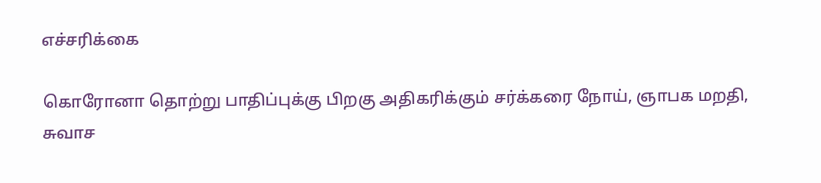எச்சரிக்கை

கொரோனா தொற்று பாதிப்புக்கு பிறகு அதிகரிக்கும் சர்க்கரை நோய், ஞாபக மறதி, சுவாச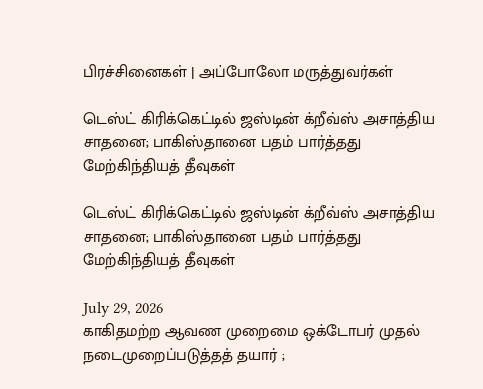பிரச்சினைகள் | அப்போலோ மருத்துவர்கள்

டெஸ்ட் கிரிக்கெட்டில் ஜஸ்டின் க்றீவ்ஸ் அசாத்திய சாதனை; பாகிஸ்தானை பதம் பார்த்தது மேற்கிந்தியத் தீவுகள்

டெஸ்ட் கிரிக்கெட்டில் ஜஸ்டின் க்றீவ்ஸ் அசாத்திய சாதனை; பாகிஸ்தானை பதம் பார்த்தது மேற்கிந்தியத் தீவுகள்

July 29, 2026
காகிதமற்ற ஆவண முறைமை ஒக்டோபர் முதல் நடைமுறைப்படுத்தத் தயார் ;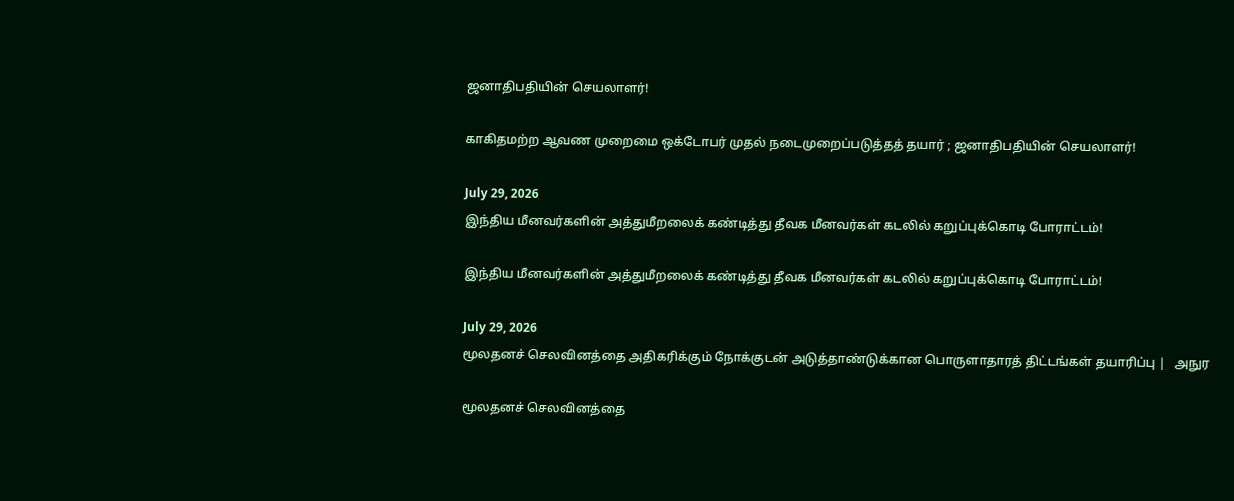ஜனாதிபதியின் செயலாளர்!

காகிதமற்ற ஆவண முறைமை ஒக்டோபர் முதல் நடைமுறைப்படுத்தத் தயார் ; ஜனாதிபதியின் செயலாளர்!

July 29, 2026
இந்திய மீனவர்களின் அத்துமீறலைக் கண்டித்து தீவக மீனவர்கள் கடலில் கறுப்புக்கொடி போராட்டம்!

இந்திய மீனவர்களின் அத்துமீறலைக் கண்டித்து தீவக மீனவர்கள் கடலில் கறுப்புக்கொடி போராட்டம்!

July 29, 2026
மூலதனச் செலவினத்தை அதிகரிக்கும் நோக்குடன் அடுத்தாண்டுக்கான பொருளாதாரத் திட்டங்கள் தயாரிப்பு |   அநுர

மூலதனச் செலவினத்தை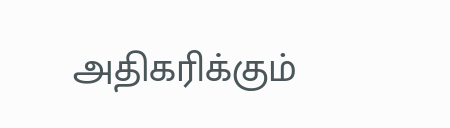அதிகரிக்கும்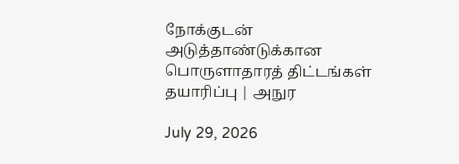நோக்குடன் அடுத்தாண்டுக்கான பொருளாதாரத் திட்டங்கள் தயாரிப்பு | அநுர

July 29, 2026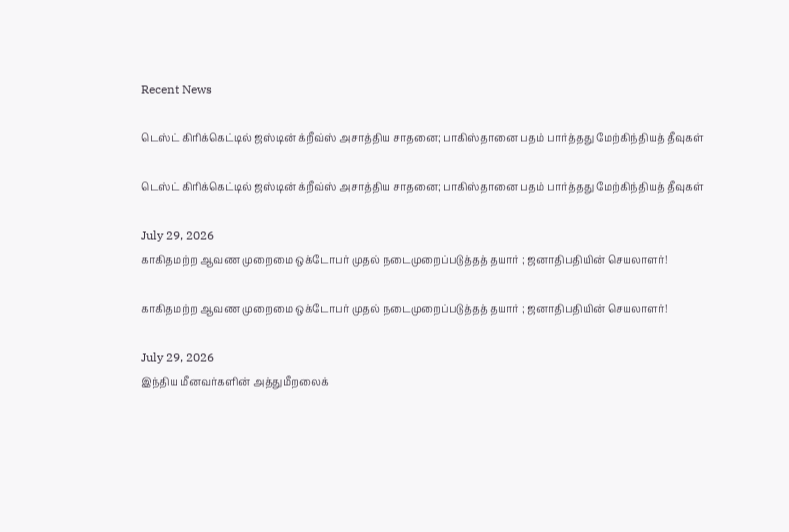Recent News

டெஸ்ட் கிரிக்கெட்டில் ஜஸ்டின் க்றீவ்ஸ் அசாத்திய சாதனை; பாகிஸ்தானை பதம் பார்த்தது மேற்கிந்தியத் தீவுகள்

டெஸ்ட் கிரிக்கெட்டில் ஜஸ்டின் க்றீவ்ஸ் அசாத்திய சாதனை; பாகிஸ்தானை பதம் பார்த்தது மேற்கிந்தியத் தீவுகள்

July 29, 2026
காகிதமற்ற ஆவண முறைமை ஒக்டோபர் முதல் நடைமுறைப்படுத்தத் தயார் ; ஜனாதிபதியின் செயலாளர்!

காகிதமற்ற ஆவண முறைமை ஒக்டோபர் முதல் நடைமுறைப்படுத்தத் தயார் ; ஜனாதிபதியின் செயலாளர்!

July 29, 2026
இந்திய மீனவர்களின் அத்துமீறலைக்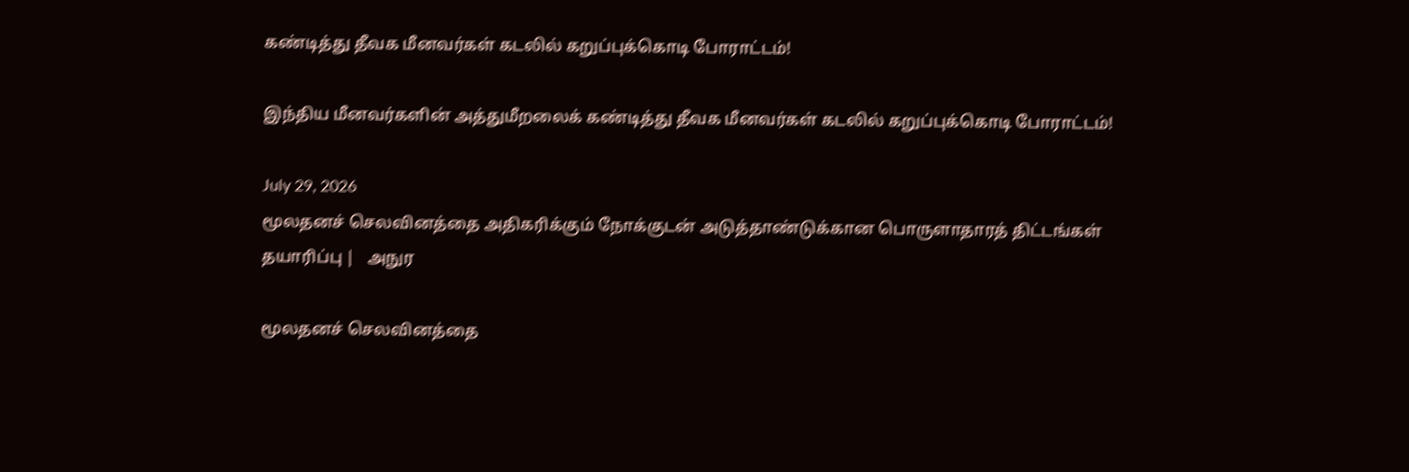கண்டித்து தீவக மீனவர்கள் கடலில் கறுப்புக்கொடி போராட்டம்!

இந்திய மீனவர்களின் அத்துமீறலைக் கண்டித்து தீவக மீனவர்கள் கடலில் கறுப்புக்கொடி போராட்டம்!

July 29, 2026
மூலதனச் செலவினத்தை அதிகரிக்கும் நோக்குடன் அடுத்தாண்டுக்கான பொருளாதாரத் திட்டங்கள் தயாரிப்பு |   அநுர

மூலதனச் செலவினத்தை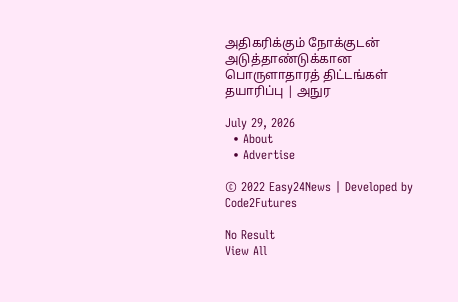அதிகரிக்கும் நோக்குடன் அடுத்தாண்டுக்கான பொருளாதாரத் திட்டங்கள் தயாரிப்பு | அநுர

July 29, 2026
  • About
  • Advertise

© 2022 Easy24News | Developed by Code2Futures

No Result
View All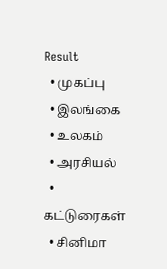Result
  • முகப்பு
  • இலங்கை
  • உலகம்
  • அரசியல்
  • கட்டுரைகள்
  • சினிமா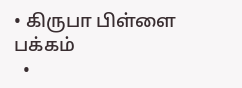• கிருபா பிள்ளை பக்கம்
  •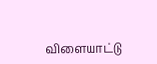விளையாட்டு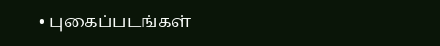• புகைப்படங்கள்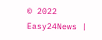© 2022 Easy24News |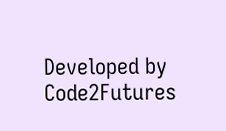Developed by Code2Futures